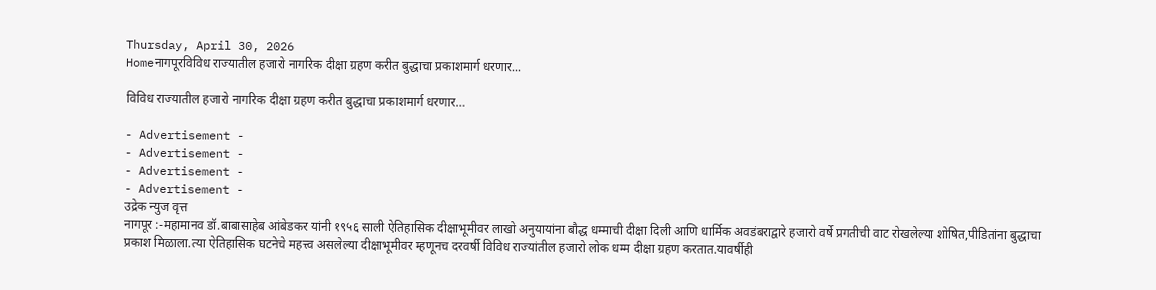Thursday, April 30, 2026
Homeनागपूरविविध राज्यातील हजारो नागरिक दीक्षा ग्रहण करीत बुद्धाचा प्रकाशमार्ग धरणार...

विविध राज्यातील हजारो नागरिक दीक्षा ग्रहण करीत बुद्धाचा प्रकाशमार्ग धरणार…

- Advertisement -
- Advertisement -
- Advertisement -
- Advertisement -
उद्रेक न्युज वृत्त
नागपूर :-महामानव डॉ.बाबासाहेब आंबेडकर यांनी १९५६ साली ऐतिहासिक दीक्षाभूमीवर लाखो अनुयायांना बौद्ध धम्माची दीक्षा दिली आणि धार्मिक अवडंबराद्वारे हजारो वर्षे प्रगतीची वाट रोखलेल्या शोषित,पीडितांना बुद्धाचा प्रकाश मिळाला.त्या ऐतिहासिक घटनेचे महत्त्व असलेल्या दीक्षाभूमीवर म्हणूनच दरवर्षी विविध राज्यांतील हजारो लोक धम्म दीक्षा ग्रहण करतात.यावर्षीही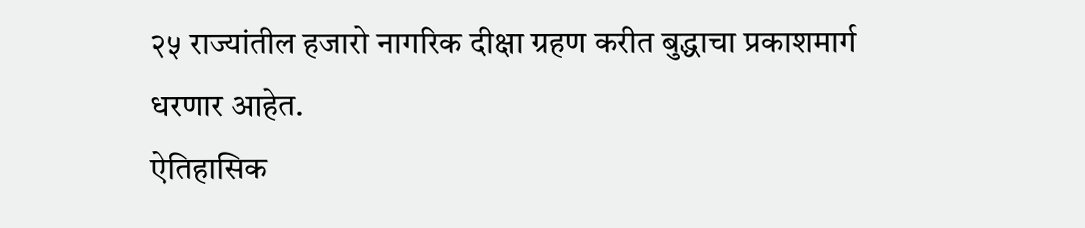२५ राज्यांतील हजारो नागरिक दीक्षा ग्रहण करीत बुद्धाचा प्रकाशमार्ग धरणार आहेत.
ऐतिहासिक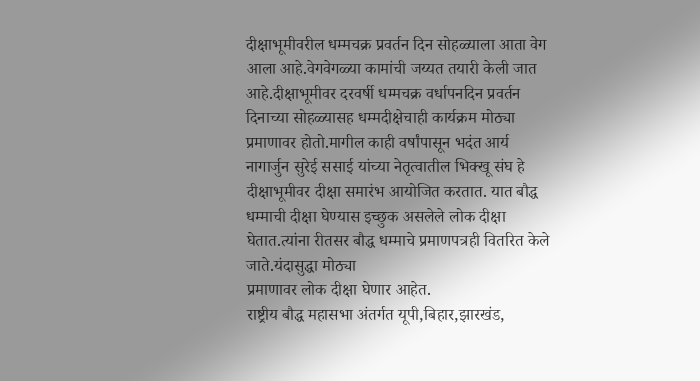दीक्षाभूमीवरील धम्मचक्र प्रवर्तन दिन सोहळ्याला आता वेग आला आहे.वेगवेगळ्या कामांची जय्यत तयारी केली जात आहे.दीक्षाभूमीवर दरवर्षी धम्मचक्र वर्धापनदिन प्रवर्तन दिनाच्या सोहळ्यासह धम्मदीक्षेचाही कार्यक्रम मोठ्या प्रमाणावर होतो.मागील काही वर्षांपासून भदंत आर्य नागार्जुन सुरेई ससाई यांच्या नेतृत्वातील भिक्खू संघ हे दीक्षाभूमीवर दीक्षा समारंभ आयोजित करतात. यात बौद्ध धम्माची दीक्षा घेण्यास इच्छुक असलेले लोक दीक्षा घेतात.त्यांना रीतसर बौद्ध धम्माचे प्रमाणपत्रही वितरित केले जाते.यंदासुद्धा मोठ्या
प्रमाणावर लोक दीक्षा घेणार आहेत.
राष्ट्रीय बौद्ध महासभा अंतर्गत यूपी,बिहार,झारखंड,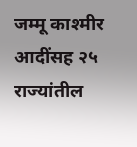जम्मू काश्मीर आदींसह २५ राज्यांतील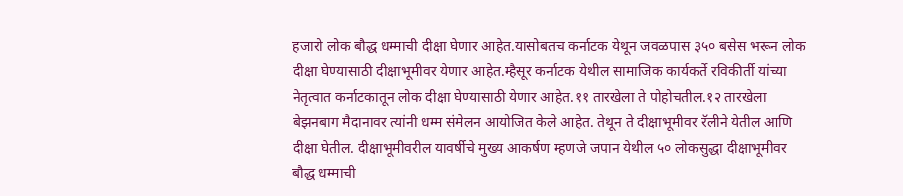हजारो लोक बौद्ध धम्माची दीक्षा घेणार आहेत.यासोबतच कर्नाटक येथून जवळपास ३५० बसेस भरून लोक दीक्षा घेण्यासाठी दीक्षाभूमीवर येणार आहेत.म्हैसूर कर्नाटक येथील सामाजिक कार्यकर्ते रविकीर्ती यांच्या नेतृत्वात कर्नाटकातून लोक दीक्षा घेण्यासाठी येणार आहेत.११ तारखेला ते पोहोचतील.१२ तारखेला बेझनबाग मैदानावर त्यांनी धम्म संमेलन आयोजित केले आहेत. तेथून ते दीक्षाभूमीवर रॅलीने येतील आणि दीक्षा घेतील. दीक्षाभूमीवरील यावर्षीचे मुख्य आकर्षण म्हणजे जपान येथील ५० लोकसुद्धा दीक्षाभूमीवर बौद्ध धम्माची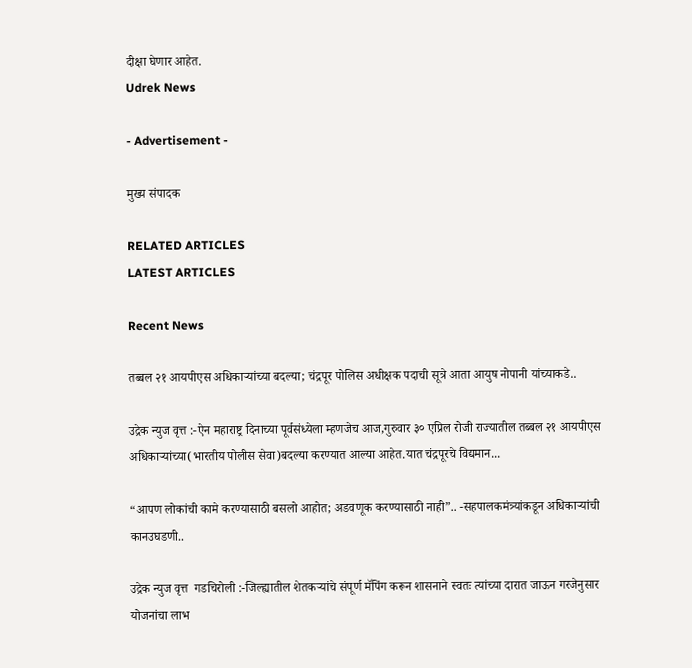दीक्षा घेणार आहेत.
Udrek News

- Advertisement -

मुख्य संपादक

RELATED ARTICLES
LATEST ARTICLES

Recent News

तब्बल २१ आयपीएस अधिकाऱ्यांच्या बदल्या; चंद्रपूर पोलिस अधीक्षक पदाची सूत्रे आता आयुष नोपानी यांच्याकडे..

उद्रेक न्युज वृत्त :-ऐन महाराष्ट्र दिनाच्या पूर्वसंध्येला म्हणजेच आज,गुरुवार ३० एप्रिल रोजी राज्यातील तब्बल २१ आयपीएस अधिकाऱ्यांच्या(भारतीय पोलीस सेवा)बदल्या करण्यात आल्या आहेत.यात चंद्रपूरचे विद्यमान...

“आपण लोकांची कामे करण्यासाठी बसलो आहोत; अडवणूक करण्यासाठी नाही”.. -सहपालकमंत्र्यांकडून अधिकाऱ्यांची कानउघडणी..

उद्रेक न्युज वृत्त  गडचिरोली :-जिल्ह्यातील शेतकऱ्यांचे संपूर्ण मॅपिंग करून शासनाने स्वतः त्यांच्या दारात जाऊन गरजेनुसार योजनांचा लाभ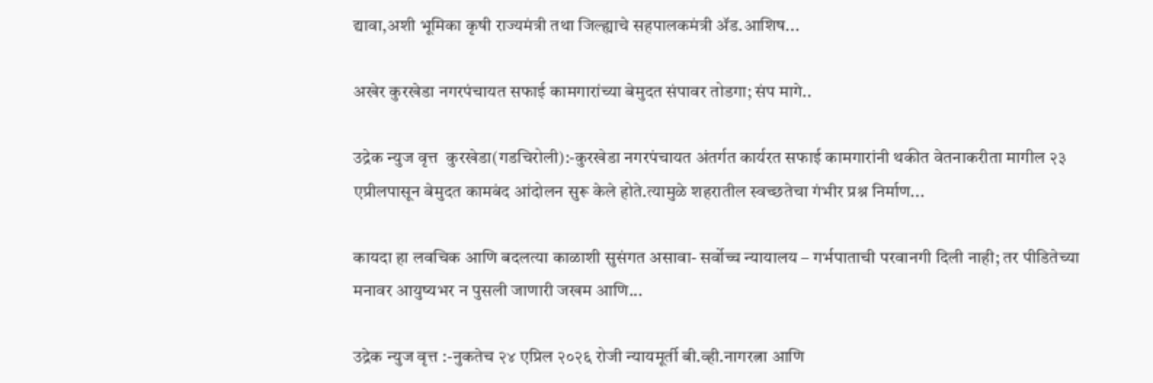द्यावा,अशी भूमिका कृषी राज्यमंत्री तथा जिल्ह्याचे सहपालकमंत्री ॲड.आशिष...

अखेर कुरखेडा नगरपंचायत सफाई कामगारांच्या बेमुदत संपावर तोडगा; संप मागे..

उद्रेक न्युज वृत्त  कुरखेडा(गडचिरोली):-कुरखेडा नगरपंचायत अंतर्गत कार्यरत सफाई कामगारांनी थकीत वेतनाकरीता मागील २३ एप्रीलपासून बेमुदत कामबंद आंदोलन सुरू केले होते.त्यामुळे शहरातील स्वच्छतेचा गंभीर प्रश्न निर्माण...

कायदा हा लवचिक आणि बदलत्या काळाशी सुसंगत असावा- सर्वोच्च न्यायालय – गर्भपाताची परवानगी दिली नाही; तर पीडितेच्या मनावर आयुष्यभर न पुसली जाणारी जखम आणि...

उद्रेक न्युज वृत्त :-नुकतेच २४ एप्रिल २०२६ रोजी न्यायमूर्ती बी.व्ही.नागरत्ना आणि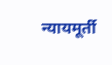न्यायमूर्ती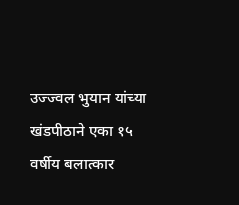उज्ज्वल भुयान यांच्या खंडपीठाने एका १५ वर्षीय बलात्कार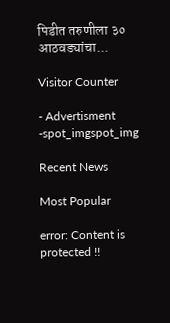पिडीत तरुणीला ३० आठवड्यांचा...

Visitor Counter

- Advertisment -spot_imgspot_img

Recent News

Most Popular

error: Content is protected !!